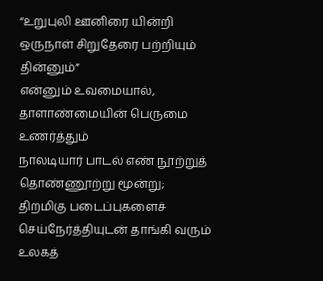“உறுபுலி ஊனிரை யின்றி ஒருநாள் சிறுதேரை பற்றியும் தின்னும்”
என்னும் உவமையால், தாளாண்மையின் பெருமை உணர்த்தும்
நாலடியார் பாடல் எண் நூற்றுத் தொண்ணூற்று மூன்று;
திறமிகு படைப்புகளைச் செய்நேர்த்தியுடன் தாங்கி வரும்
உலகத்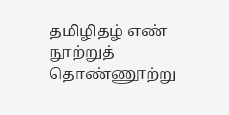தமிழிதழ் எண்
நூற்றுத் தொண்ணூற்று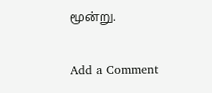மூன்று.

Add a Comment